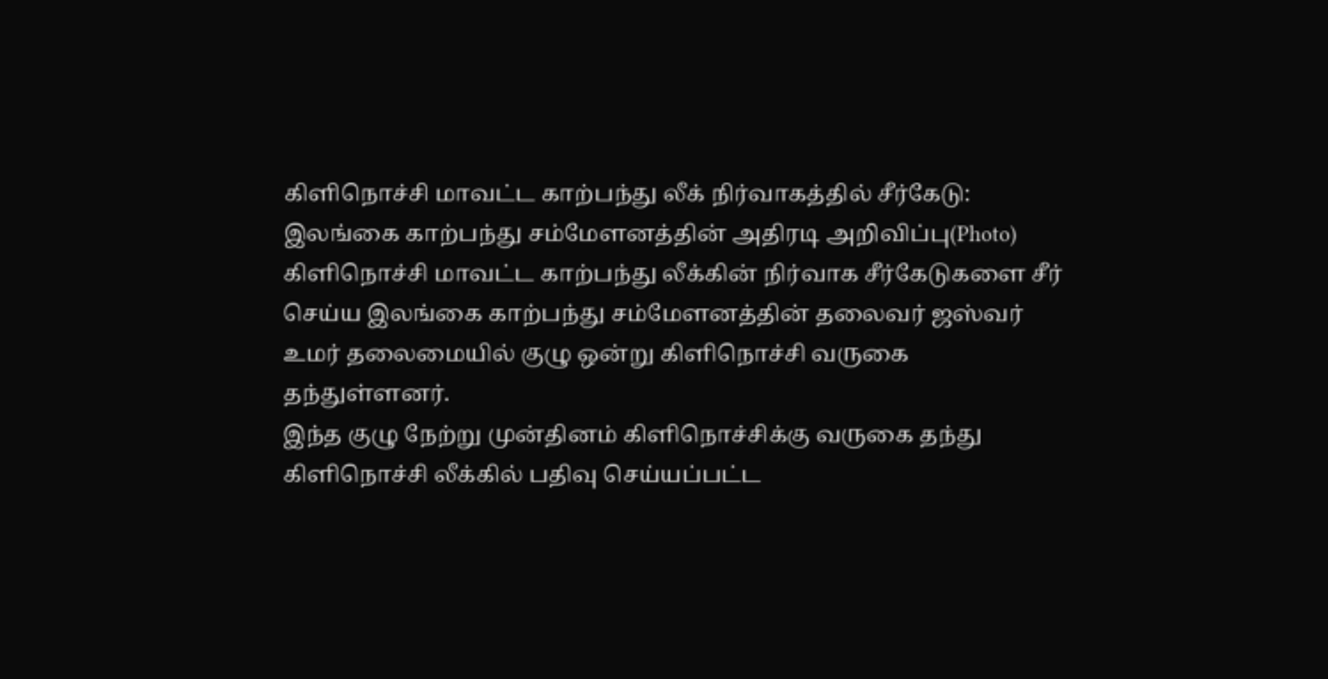கிளிநொச்சி மாவட்ட காற்பந்து லீக் நிர்வாகத்தில் சீர்கேடு: இலங்கை காற்பந்து சம்மேளனத்தின் அதிரடி அறிவிப்பு(Photo)
கிளிநொச்சி மாவட்ட காற்பந்து லீக்கின் நிர்வாக சீர்கேடுகளை சீர் செய்ய இலங்கை காற்பந்து சம்மேளனத்தின் தலைவர் ஜஸ்வர் உமர் தலைமையில் குழு ஒன்று கிளிநொச்சி வருகை தந்துள்ளனர்.
இந்த குழு நேற்று முன்தினம் கிளிநொச்சிக்கு வருகை தந்து கிளிநொச்சி லீக்கில் பதிவு செய்யப்பட்ட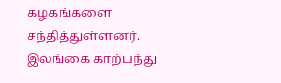கழகங்களை சந்தித்துள்ளனர்.
இலங்கை காற்பந்து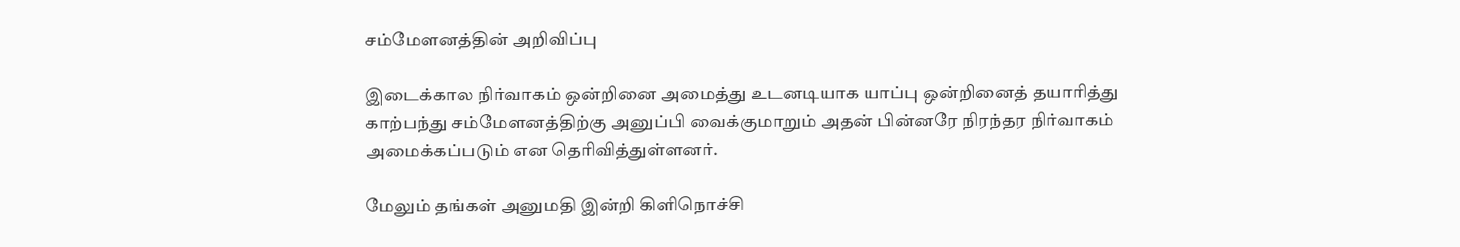சம்மேளனத்தின் அறிவிப்பு

இடைக்கால நிர்வாகம் ஒன்றினை அமைத்து உடனடியாக யாப்பு ஒன்றினைத் தயாரித்து காற்பந்து சம்மேளனத்திற்கு அனுப்பி வைக்குமாறும் அதன் பின்னரே நிரந்தர நிர்வாகம் அமைக்கப்படும் என தெரிவித்துள்ளனர்.

மேலும் தங்கள் அனுமதி இன்றி கிளிநொச்சி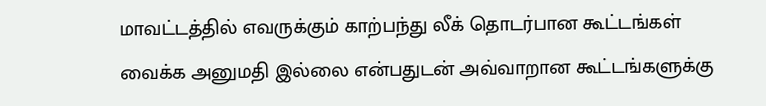மாவட்டத்தில் எவருக்கும் காற்பந்து லீக் தொடர்பான கூட்டங்கள் வைக்க அனுமதி இல்லை என்பதுடன் அவ்வாறான கூட்டங்களுக்கு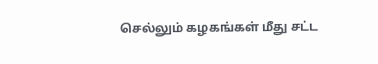செல்லும் கழகங்கள் மீது சட்ட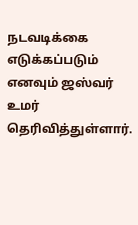நடவடிக்கை எடுக்கப்படும் எனவும் ஜஸ்வர் உமர் தெரிவித்துள்ளார்.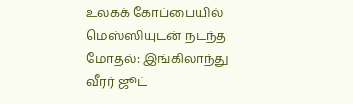உலகக் கோப்பையில் மெஸ்ஸியுடன் நடந்த மோதல்: இங்கிலாந்து வீரர் ஜூட்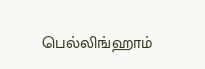பெல்லிங்ஹாம்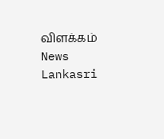விளக்கம் News Lankasri